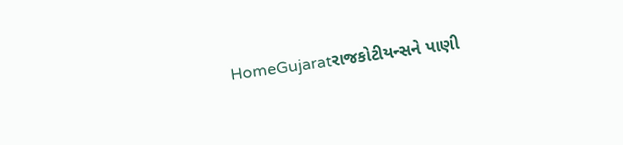HomeGujaratરાજકોટીયન્સને પાણી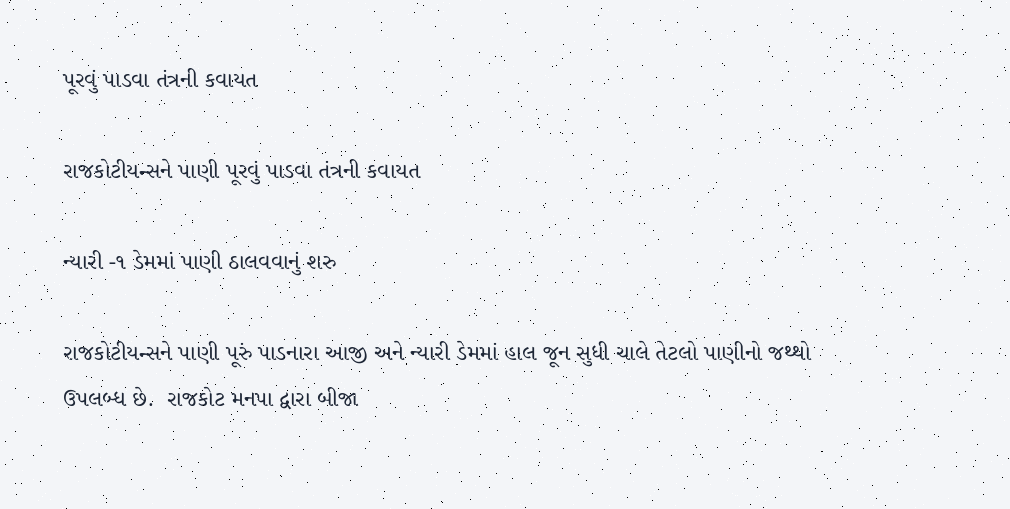પૂરવું પાડવા તંત્રની કવાયત

રાજકોટીયન્સને પાણી પૂરવું પાડવા તંત્રની કવાયત

ન્યારી -૧ ડેમમાં પાણી ઠાલવવાનું શરુ

રાજકોટીયન્સને પાણી પૂરું પાડનારા આજી અને ન્યારી ડેમમાં હાલ જૂન સુધી ચાલે તેટલો પાણીનો જથ્થો ઉપલબ્ધ છે.  રાજકોટ મનપા દ્વારા બીજા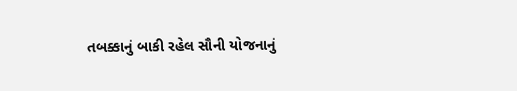તબક્કાનું બાકી રહેલ સૌની યોજનાનું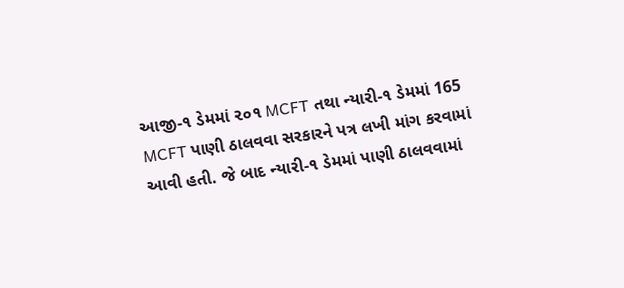આજી-૧ ડેમમાં ૨૦૧ MCFT તથા ન્યારી-૧ ડેમમાં 165 MCFT પાણી ઠાલવવા સરકારને પત્ર લખી માંગ કરવામાં આવી હતી. જે બાદ ન્યારી-૧ ડેમમાં પાણી ઠાલવવામાં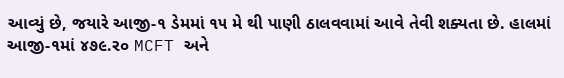આવ્યું છે, જયારે આજી-૧ ડેમમાં ૧૫ મે થી પાણી ઠાલવવામાં આવે તેવી શક્યતા છે. હાલમાં આજી-૧માં ૪૭૯.ર૦ MCFT અને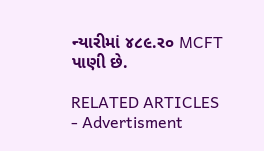ન્‍યારીમાં ૪૮૯.ર૦ MCFT પાણી છે.

RELATED ARTICLES
- Advertisment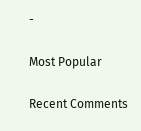-

Most Popular

Recent Comments